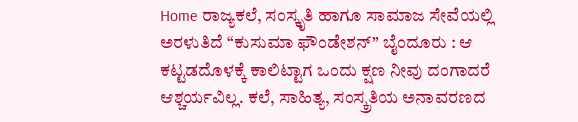Home ರಾಜ್ಯಕಲೆ, ಸಂಸ್ಕೃತಿ ಹಾಗೂ ಸಾಮಾಜ ಸೇವೆಯಲ್ಲಿ ಅರಳುತಿದೆ “ಕುಸುಮಾ ಫೌಂಡೇಶನ್” ಬೈಂದೂರು : ಆ ಕಟ್ಟಡದೊಳಕ್ಕೆ ಕಾಲಿಟ್ಟಾಗ ಒಂದು ಕ್ಷಣ ನೀವು ದಂಗಾದರೆ ಆಶ್ಚರ್ಯವಿಲ್ಲ. ಕಲೆ, ಸಾಹಿತ್ಯ, ಸಂಸ್ಕ್ರತಿಯ ಅನಾವರಣದ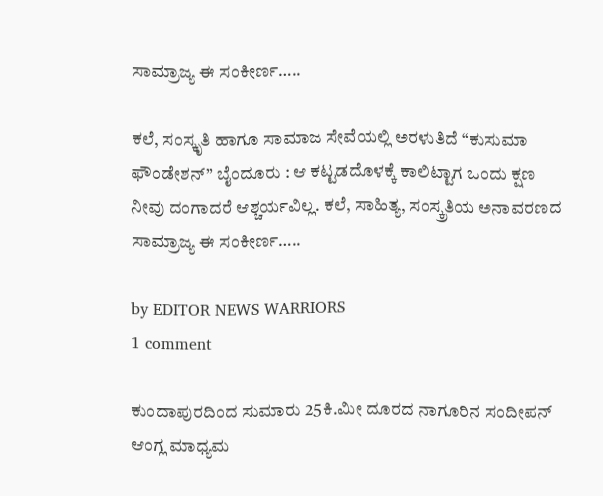ಸಾಮ್ರಾಜ್ಯ ಈ ‌ಸಂಕೀರ್ಣ…..

ಕಲೆ, ಸಂಸ್ಕೃತಿ ಹಾಗೂ ಸಾಮಾಜ ಸೇವೆಯಲ್ಲಿ ಅರಳುತಿದೆ “ಕುಸುಮಾ ಫೌಂಡೇಶನ್” ಬೈಂದೂರು : ಆ ಕಟ್ಟಡದೊಳಕ್ಕೆ ಕಾಲಿಟ್ಟಾಗ ಒಂದು ಕ್ಷಣ ನೀವು ದಂಗಾದರೆ ಆಶ್ಚರ್ಯವಿಲ್ಲ. ಕಲೆ, ಸಾಹಿತ್ಯ, ಸಂಸ್ಕ್ರತಿಯ ಅನಾವರಣದ ಸಾಮ್ರಾಜ್ಯ ಈ ‌ಸಂಕೀರ್ಣ…..

by EDITOR NEWS WARRIORS
1 comment

ಕುಂದಾಪುರದಿಂದ ಸುಮಾರು 25ಕಿ.ಮೀ ದೂರದ ನಾಗೂರಿನ ಸಂದೀಪನ್ ಆಂಗ್ಲ ಮಾಧ್ಯಮ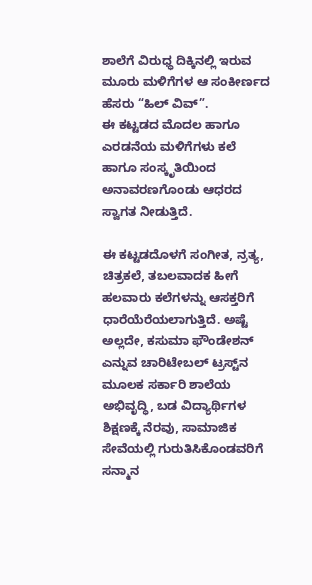ಶಾಲೆಗೆ ವಿರುಧ್ಧ ದಿಕ್ಕಿನಲ್ಲಿ ಇರುವ ಮೂರು ಮಳಿಗೆಗಳ ಆ ಸಂಕೀರ್ಣದ ಹೆಸರು “ಹಿಲ್ ವಿವ್”.
ಈ ಕಟ್ಟಡದ ಮೊದಲ ಹಾಗೂ ಎರಡನೆಯ ಮಳಿಗೆಗಳು ಕಲೆ ಹಾಗೂ ಸಂಸ್ಕೃತಿಯಿಂದ‌ ಅನಾವರಣಗೊಂಡು ಆಧರದ ಸ್ವಾಗತ ನೀಡುತ್ತಿದೆ‌.

ಈ‌ ಕಟ್ಟಡದೊಳಗೆ ಸಂಗೀತ, ನ್ರತ್ಯ, ಚಿತ್ರಕಲೆ, ತಬಲವಾದಕ ಹೀಗೆ ಹಲವಾರು ಕಲೆಗಳನ್ನು ಆಸಕ್ತರಿಗೆ ಧಾರೆಯೆರೆಯಲಾಗುತ್ತಿದೆ. ಅಷ್ಟೆ ಅಲ್ಲದೇ, ಕಸುಮಾ ಫೌಂಡೇಶನ್ ಎನ್ನುವ ಚಾರಿಟೇಬಲ್ ಟ್ರಸ್ಟ್‌ನ ಮೂಲಕ ಸರ್ಕಾರಿ ಶಾಲೆಯ ಅಭಿವೃದ್ಧಿ, ಬಡ ವಿದ್ಯಾರ್ಥಿಗಳ ಶಿಕ್ಷಣಕ್ಕೆ ನೆರವು, ಸಾಮಾಜಿಕ ಸೇವೆಯಲ್ಲಿ ಗುರುತಿಸಿಕೊಂಡವರಿಗೆ ಸನ್ಮಾನ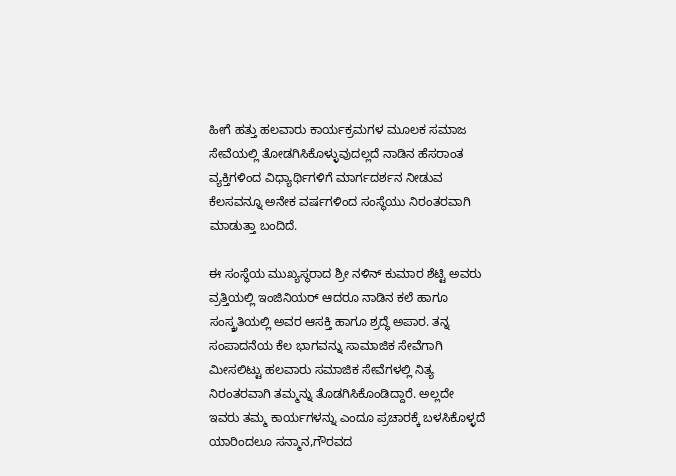ಹೀಗೆ ಹತ್ತು ಹಲವಾರು ಕಾರ್ಯಕ್ರಮಗಳ ಮೂಲಕ ಸಮಾಜ ಸೇವೆಯಲ್ಲಿ ‌ತೋಡಗಿಸಿಕೊಳ್ಳುವುದಲ್ಲದೆ ನಾಡಿನ ಹೆಸರಾಂತ ವ್ಯಕ್ತಿಗಳಿಂದ ವಿಧ್ಯಾರ್ಥಿಗಳಿಗೆ ಮಾರ್ಗದರ್ಶನ ನೀಡುವ ಕೆಲಸವನ್ನೂ ಅನೇಕ ವರ್ಷಗಳಿಂದ ಸಂಸ್ಥೆಯು ನಿರಂತರವಾಗಿ ಮಾಡುತ್ತಾ ಬಂದಿದೆ.

ಈ ಸಂಸ್ಥೆಯ ಮುಖ್ಯಸ್ಥರಾದ ಶ್ರೀ ನಳಿನ್ ಕುಮಾರ ಶೆಟ್ಟಿ ಅವರು ವ್ರತ್ತಿಯಲ್ಲಿ ಇಂಜಿನಿಯರ್ ಆದರೂ ನಾಡಿನ ಕಲೆ ಹಾಗೂ ಸಂಸ್ಕ್ರತಿಯಲ್ಲಿ‌ ಅವರ ಆಸಕ್ತಿ ಹಾಗೂ ಶ್ರದ್ಧೆ ಅಪಾರ‌. ತನ್ನ ಸಂಪಾದನೆಯ ಕೆಲ ಭಾಗವನ್ನು ಸಾಮಾಜಿಕ‌ ಸೇವೆಗಾಗಿ ಮೀಸಲಿಟ್ಟು ಹಲವಾರು ಸಮಾಜಿಕ ಸೇವೆಗಳಲ್ಲಿ‌ ನಿತ್ಯ ನಿರಂತರವಾಗಿ ತಮ್ಮನ್ನು ತೊಡಗಿಸಿಕೊಂಡಿದ್ದಾರೆ‌. ಅಲ್ಲದೇ ಇವರು ತಮ್ಮ ಕಾರ್ಯಗಳನ್ನು ಎಂದೂ ಪ್ರಚಾರಕ್ಕೆ ಬಳಸಿಕೊಳ್ಳದೆ ಯಾರಿಂದಲೂ ಸನ್ಮಾನ,ಗೌರವದ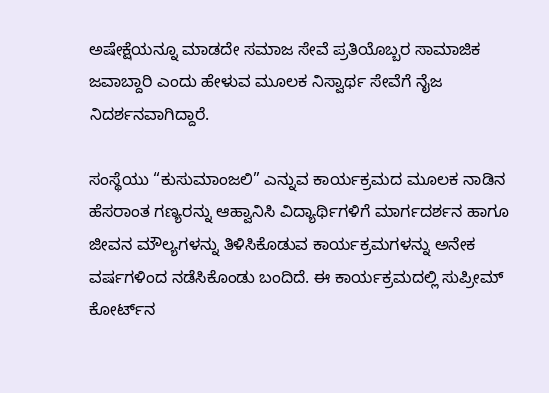ಅಷೇಕ್ಷೆಯನ್ನೂ ಮಾಡದೇ ಸಮಾಜ ಸೇವೆ ಪ್ರತಿಯೊಬ್ಬರ ಸಾಮಾಜಿಕ‌ ಜವಾಬ್ದಾರಿ ಎಂದು ಹೇಳುವ ಮೂಲಕ ನಿಸ್ವಾರ್ಥ ಸೇವೆಗೆ ನೈಜ ನಿದರ್ಶನವಾಗಿದ್ದಾರೆ.

ಸಂಸ್ಥೆಯು “ಕುಸುಮಾಂಜಲಿ” ಎನ್ನುವ ಕಾರ್ಯಕ್ರಮದ ಮೂಲಕ ನಾಡಿನ ಹೆಸರಾಂತ ಗಣ್ಯರನ್ನು ಆಹ್ವಾನಿಸಿ ವಿದ್ಯಾರ್ಥಿಗಳಿಗೆ ಮಾರ್ಗದರ್ಶನ ಹಾಗೂ ಜೀವನ ಮೌಲ್ಯಗಳನ್ನು ತಿಳಿಸಿಕೊಡುವ ಕಾರ್ಯಕ್ರಮಗಳನ್ನು ಅನೇಕ ವರ್ಷಗಳಿಂದ ನಡೆಸಿಕೊಂಡು ಬಂದಿದೆ. ಈ ಕಾರ್ಯಕ್ರಮದಲ್ಲಿ ಸುಪ್ರೀಮ್ ಕೋರ್ಟ್‌ನ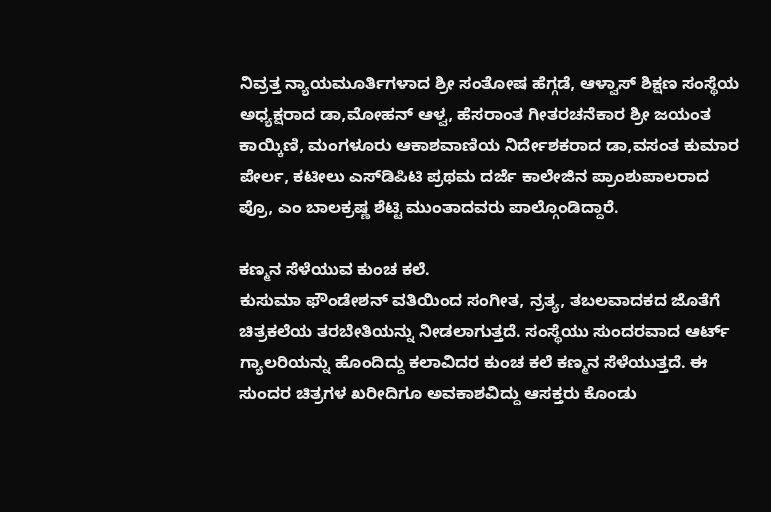ನಿವ್ರತ್ತ ನ್ಯಾಯ‌ಮೂರ್ತಿಗಳಾದ ಶ್ರೀ ಸಂತೋಷ ಹೆಗ್ಗಡೆ, ಆಳ್ವಾಸ್ ಶಿಕ್ಷಣ ಸಂಸ್ಥೆಯ ಅಧ್ಯಕ್ಷರಾದ ಡಾ,ಮೋಹನ್ ಆಳ್ವ, ಹೆಸರಾಂತ ಗೀತರಚನೆಕಾರ ಶ್ರೀ ಜಯಂತ ಕಾಯ್ಕಿಣಿ, ಮಂಗಳೂರು ಆಕಾಶವಾಣಿಯ ನಿರ್ದೇಶಕರಾದ ಡಾ,ವಸಂತ ಕುಮಾರ ಪೇರ್ಲ, ಕಟೀಲು ಎಸ್‌ಡಿಪಿಟಿ ಪ್ರಥಮ ದರ್ಜೆ ಕಾಲೇಜಿನ ಪ್ರಾಂಶುಪಾಲರಾದ ಪ್ರೊ, ಎಂ ಬಾಲಕ್ರಷ್ಣ ಶೆಟ್ಟಿ ಮುಂತಾದವರು ಪಾಲ್ಗೊಂಡಿದ್ದಾರೆ.

ಕಣ್ಮನ ಸೆಳೆಯುವ ಕುಂಚ ಕಲೆ.
ಕುಸುಮಾ ಫೌಂಡೇಶನ್ ವತಿಯಿಂದ ಸಂಗೀತ, ನ್ರತ್ಯ, ತಬಲವಾದಕದ ಜೊತೆಗೆ ಚಿತ್ರಕಲೆಯ ತರಬೇತಿಯನ್ನು ನೀಡಲಾಗುತ್ತದೆ. ಸಂಸ್ಥೆಯು ಸುಂದರವಾದ ಆರ್ಟ್ ಗ್ಯಾಲರಿಯನ್ನು ಹೊಂದಿದ್ದು ಕಲಾವಿದರ ಕುಂಚ ಕಲೆ ಕಣ್ಮನ ಸೆಳೆಯುತ್ತದೆ. ಈ ಸುಂದರ ಚಿತ್ರಗಳ ಖರೀದಿಗೂ ಅವಕಾಶವಿದ್ದು ಆಸಕ್ತರು ಕೊಂಡು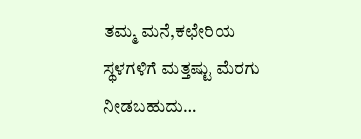ತಮ್ಮ ಮನೆ,ಕಛೇರಿಯ ಸ್ಥಳಗಳಿಗೆ ಮತ್ತಷ್ಟು ಮೆರಗು ನೀಡಬಹುದು…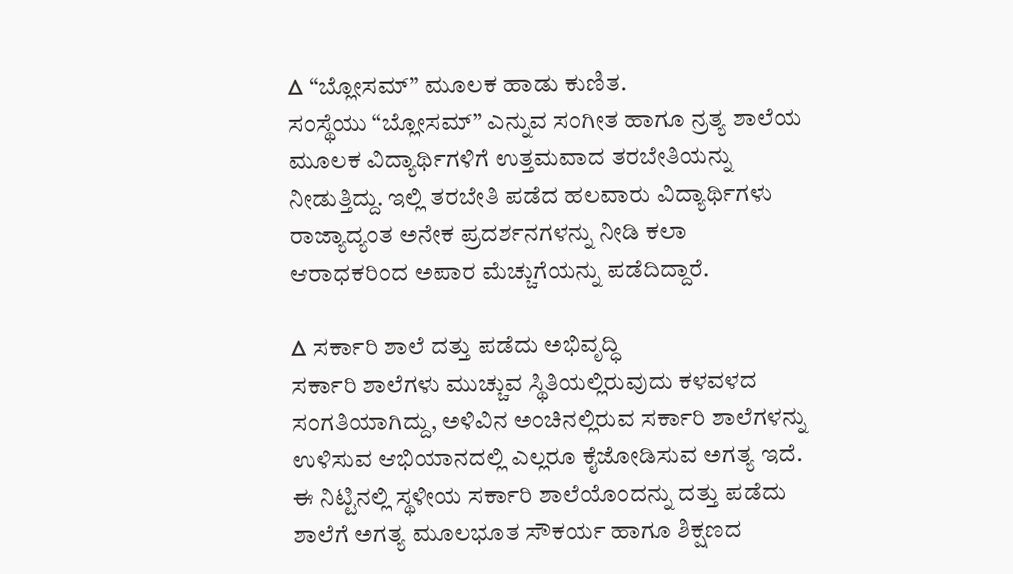ᐃ “ಬ್ಲೋಸಮ್” ಮೂಲಕ‌ ಹಾಡು ಕುಣಿತ.
ಸಂಸ್ಥೆಯು “ಬ್ಲೋಸಮ್” ಎನ್ನುವ ಸಂಗೀತ ಹಾಗೂ ನ್ರತ್ಯ ಶಾಲೆಯ ಮೂಲಕ ವಿದ್ಯಾರ್ಥಿಗಳಿಗೆ ಉತ್ತಮವಾದ ತರಬೇತಿಯನ್ನು ನೀಡುತ್ತಿದ್ದು. ಇಲ್ಲಿ ತರಬೇತಿ ಪಡೆದ ಹಲವಾರು ವಿದ್ಯಾರ್ಥಿಗಳು ರಾಜ್ಯಾದ್ಯಂತ ಅನೇಕ ಪ್ರದರ್ಶನಗಳನ್ನು ನೀಡಿ ಕಲಾ ಆರಾಧಕರಿಂದ ಅಪಾರ ಮೆಚ್ಚುಗೆಯನ್ನು ಪಡೆದಿದ್ದಾರೆ.

ᐃ ಸರ್ಕಾರಿ ಶಾಲೆ ದತ್ತು ಪಡೆದು ಅಭಿವೃದ್ಧಿ
ಸರ್ಕಾರಿ ಶಾಲೆಗಳು ಮುಚ್ಚುವ ಸ್ಥಿತಿಯಲ್ಲಿರುವುದು ಕಳವಳದ ಸಂಗತಿಯಾಗಿದ್ದು, ಅಳಿವಿನ ಅಂಚಿನಲ್ಲಿರುವ ಸರ್ಕಾರಿ ಶಾಲೆಗಳನ್ನು ಉಳಿಸುವ ಆಭಿಯಾನದಲ್ಲಿ ಎಲ್ಲರೂ ಕೈಜೋಡಿಸುವ ಅಗತ್ಯ ಇದೆ. ಈ ನಿಟ್ಟಿನಲ್ಲಿ ಸ್ಥಳೀಯ ಸರ್ಕಾರಿ ಶಾಲೆಯೊಂದನ್ನು ದತ್ತು ಪಡೆದು ಶಾಲೆಗೆ ಅಗತ್ಯ ಮೂಲಭೂತ ಸೌಕರ್ಯ ಹಾಗೂ ಶಿಕ್ಷಣದ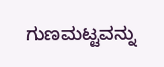ಗುಣಮಟ್ಟವನ್ನು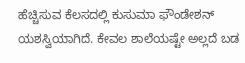ಹೆಚ್ಚಿಸುವ ಕೆಲಸದಲ್ಲಿ‌ ಕುಸುಮಾ ಫೌಂಡೇಶನ್ ಯಶಸ್ವಿಯಾಗಿದೆ. ಕೇವಲ ಶಾಲೆಯಷ್ಟೇ ಅಲ್ಲದೆ ಬಡ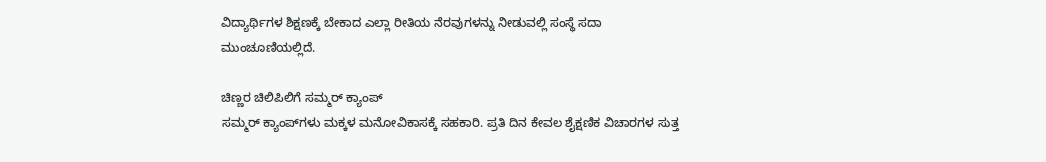ವಿದ್ಯಾರ್ಥಿಗಳ ಶಿಕ್ಷಣಕ್ಕೆ ಬೇಕಾದ ಎಲ್ಲಾ ರೀತಿಯ ನೆರವುಗಳನ್ನು ನೀಡುವಲ್ಲಿ ಸಂಸ್ಥೆ ಸದಾ ಮುಂಚೂಣಿಯಲ್ಲಿದೆ.

ಚಿಣ್ಣರ ಚಿಲಿಪಿಲಿಗೆ ಸಮ್ಮರ್ ಕ್ಯಾಂಪ್
ಸಮ್ಮರ್ ಕ್ಯಾಂಪ್‌ಗಳು ಮಕ್ಕಳ ಮನೋವಿಕಾಸಕ್ಕೆ ಸಹಕಾರಿ. ಪ್ರತಿ ದಿನ ಕೇವಲ ಶೈಕ್ಷಣಿಕ ವಿಚಾರಗಳ ಸುತ್ತ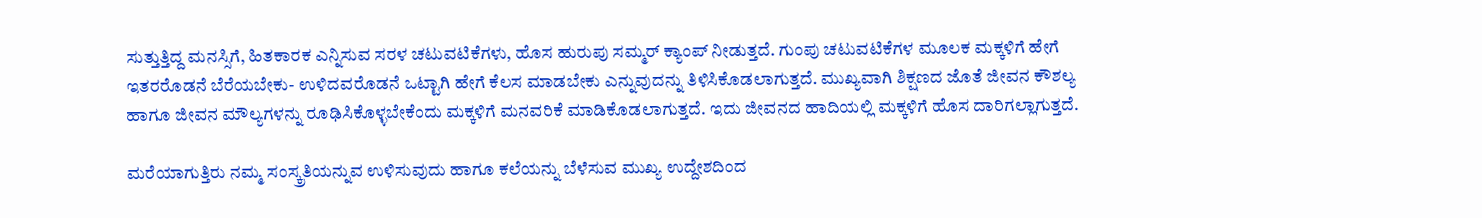ಸುತ್ತುತ್ತಿದ್ದ ಮನಸ್ಸಿಗೆ, ಹಿತಕಾರಕ ಎನ್ನಿಸುವ ಸರಳ ಚಟುವಟಿಕೆಗಳು, ಹೊಸ ಹುರುಪು ಸಮ್ಮರ್ ಕ್ಯಾಂಪ್ ನೀಡುತ್ತದೆ. ಗುಂಪು ಚಟುವಟಿಕೆಗಳ ಮೂಲಕ ಮಕ್ಕಳಿಗೆ ಹೇಗೆ ಇತರರೊಡನೆ ಬೆರೆಯಬೇಕು- ಉಳಿದವರೊಡನೆ ಒಟ್ಟಾಗಿ ಹೇಗೆ ಕೆಲಸ ಮಾಡಬೇಕು ಎನ್ನುವುದನ್ನು ತಿಳಿಸಿಕೊಡಲಾಗುತ್ತದೆ. ಮುಖ್ಯವಾಗಿ ಶಿಕ್ಷಣದ ಜೊತೆ ಜೀವನ ಕೌಶಲ್ಯ ಹಾಗೂ ಜೀವನ ಮೌಲ್ಯಗಳನ್ನು ರೂಢಿಸಿಕೊಳ್ಳಬೇಕೆಂದು ಮಕ್ಕಳಿಗೆ ಮನವರಿಕೆ ಮಾಡಿಕೊಡಲಾಗುತ್ತದೆ. ಇದು ಜೀವನದ ಹಾದಿಯಲ್ಲಿ ಮಕ್ಕಳಿಗೆ ಹೊಸ ದಾರಿಗಲ್ಲಾಗುತ್ತದೆ.

ಮರೆಯಾಗುತ್ತಿರು ನಮ್ಮ ಸಂಸ್ಕ್ರತಿಯನ್ನುವ ಉಳಿಸುವುದು ಹಾಗೂ ಕಲೆಯನ್ನು ಬೆಳೆಸುವ ಮುಖ್ಯ ಉದ್ದೇಶದಿಂದ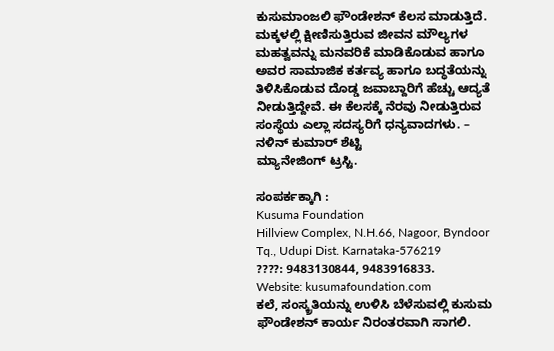ಕುಸುಮಾಂಜಲಿ ಫೌಂಡೇಶನ್ ಕೆಲಸ ಮಾಡುತ್ತಿದೆ. ಮಕ್ಕಳಲ್ಲಿ ಕ್ಷೀಣಿಸುತ್ತಿರುವ ಜೀವನ ಮೌಲ್ಯಗಳ ಮಹತ್ವವನ್ನು ಮನವರಿಕೆ ಮಾಡಿಕೊಡುವ ಹಾಗೂ ಅವರ ಸಾಮಾಜಿಕ ಕರ್ತವ್ಯ ಹಾಗೂ ಬದ್ಧತೆಯನ್ನು ತಿಳಿಸಿಕೊಡುವ ದೊಡ್ಡ ಜವಾಬ್ದಾರಿಗೆ ಹೆಚ್ಚು ಆದ್ಯತೆ ನೀಡುತ್ತಿದ್ದೇವೆ. ಈ‌ ಕೆಲಸಕ್ಕೆ ನೆರವು ನೀಡುತ್ತಿರುವ ಸಂಸ್ಥೆಯ ಎಲ್ಲಾ ಸದಸ್ಯರಿಗೆ ಧನ್ಯವಾದಗಳು. – ನಳಿನ್ ಕುಮಾರ್ ಶೆಟ್ಟಿ
ಮ್ಯಾನೇಜಿಂಗ್ ಟ್ರಸ್ಟಿ.

ಸಂಪರ್ಕಕ್ಕಾಗಿ :
Kusuma Foundation
Hillview Complex, N.H.66, Nagoor, Byndoor Tq., Udupi Dist. Karnataka-576219
????: 9483130844, 9483916833.
Website: kusumafoundation.com
ಕಲೆ, ಸಂಸ್ಕ್ರತಿಯನ್ನು ಉಳಿಸಿ ಬೆಳೆಸುವಲ್ಲಿ ಕುಸುಮ ಫೌಂಡೇಶನ್ ಕಾರ್ಯ ನಿರಂತರವಾಗಿ ಸಾಗಲಿ.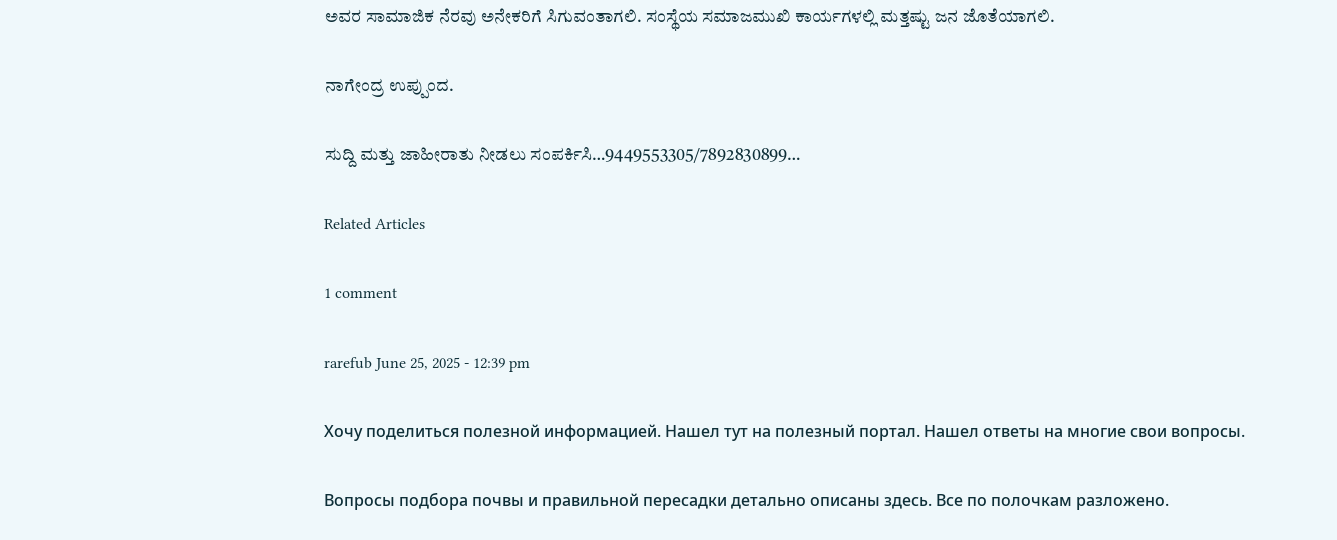ಅವರ ಸಾಮಾಜಿಕ‌ ನೆರವು ಅನೇಕರಿಗೆ ಸಿಗುವಂತಾಗಲಿ. ಸಂಸ್ಥೆಯ ಸಮಾಜಮುಖಿ ಕಾರ್ಯಗಳಲ್ಲಿ ಮತ್ತಷ್ಟು ಜನ ಜೊತೆಯಾಗಲಿ.

ನಾಗೇಂದ್ರ ಉಪ್ಪುಂದ.

ಸುದ್ದಿ ಮತ್ತು ಜಾಹೀರಾತು ನೀಡಲು ಸಂಪರ್ಕಿಸಿ…9449553305/7892830899…

Related Articles

1 comment

rarefub June 25, 2025 - 12:39 pm

Хочу поделиться полезной информацией. Нашел тут на полезный портал. Нашел ответы на многие свои вопросы.

Вопросы подбора почвы и правильной пересадки детально описаны здесь. Все по полочкам разложено.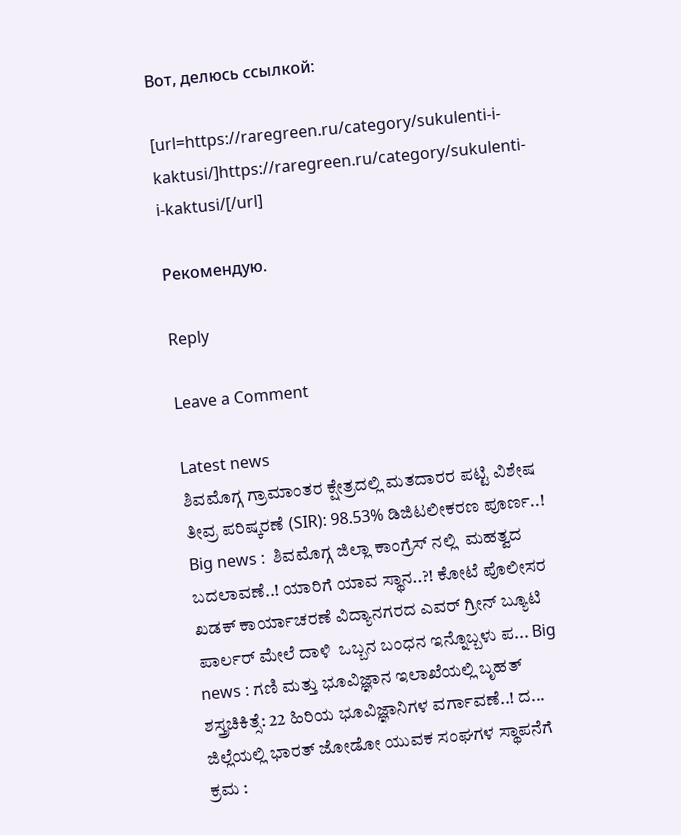Вот, делюсь ссылкой:

[url=https://raregreen.ru/category/sukulenti-i-kaktusi/]https://raregreen.ru/category/sukulenti-i-kaktusi/[/url]

Рекомендую.

Reply

Leave a Comment

Latest news
ಶಿವಮೊಗ್ಗ ಗ್ರಾಮಾಂತರ ಕ್ಷೇತ್ರದಲ್ಲಿ ಮತದಾರರ ಪಟ್ಟಿ ವಿಶೇಷ ತೀವ್ರ ಪರಿಷ್ಕರಣೆ (SIR): 98.53% ಡಿಜಿಟಲೀಕರಣ ಪೂರ್ಣ..! Big news :  ಶಿವಮೊಗ್ಗ ಜಿಲ್ಲಾ ಕಾಂಗ್ರೆಸ್ ನಲ್ಲಿ  ಮಹತ್ವದ ಬದಲಾವಣೆ..! ಯಾರಿಗೆ ಯಾವ ಸ್ಥಾನ..?! ಕೋಟೆ ಪೊಲೀಸರ ಖಡಕ್ ಕಾರ್ಯಾಚರಣೆ ವಿದ್ಯಾನಗರದ ಎವರ್ ಗ್ರೀನ್ ಬ್ಯೂಟಿ ಪಾರ್ಲರ್ ಮೇಲೆ ದಾಳಿ  ಒಬ್ಬನ ಬಂಧನ ಇನ್ನೊಬ್ಬಳು ಪ... Big news : ಗಣಿ ಮತ್ತು ಭೂವಿಜ್ಞಾನ ಇಲಾಖೆಯಲ್ಲಿ ಬೃಹತ್ ಶಸ್ತ್ರಚಿಕಿತ್ಸೆ: 22 ಹಿರಿಯ ಭೂವಿಜ್ಞಾನಿಗಳ ವರ್ಗಾವಣೆ..! ದ... ಜಿಲ್ಲೆಯಲ್ಲಿ ಭಾರತ್ ಜೋಡೋ ಯುವಕ ಸಂಘಗಳ ಸ್ಥಾಪನೆಗೆ ಕ್ರಮ :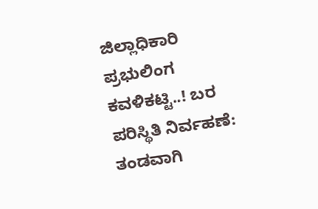ಜಿಲ್ಲಾಧಿಕಾರಿ ಪ್ರಭುಲಿಂಗ ಕವಳಿಕಟ್ಟಿ..! ಬರ ಪರಿಸ್ಥಿತಿ ನಿರ್ವಹಣೆ: ತಂಡವಾಗಿ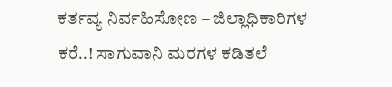ಕರ್ತವ್ಯ ನಿರ್ವಹಿಸೋಣ – ಜಿಲ್ಲಾಧಿಕಾರಿಗಳ ಕರೆ..! ಸಾಗುವಾನಿ ಮರಗಳ ಕಡಿತಲೆ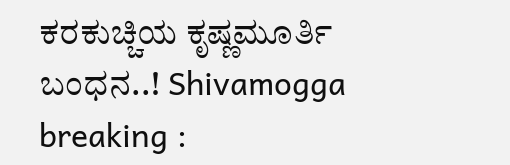ಕರಕುಚ್ಚಿಯ ಕೃಷ್ಣಮೂರ್ತಿ ಬಂಧನ..! Shivamogga breaking :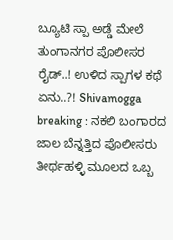ಬ್ಯೂಟಿ ಸ್ಪಾ ಅಡ್ಡೆ ಮೇಲೆ ತುಂಗಾನಗರ ಪೊಲೀಸರ ರೈಡ್..! ಉಳಿದ ಸ್ಪಾಗಳ ಕಥೆ ಏನು..?! Shivamogga breaking : ನಕಲಿ ಬಂಗಾರದ ಜಾಲ ಬೆನ್ನತ್ತಿದ ಪೊಲೀಸರು ತೀರ್ಥಹಳ್ಳಿ ಮೂಲದ ಒಬ್ಬ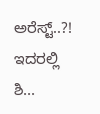ಅರೆಸ್ಟ್..?! ಇದರಲ್ಲಿ ಶಿ...